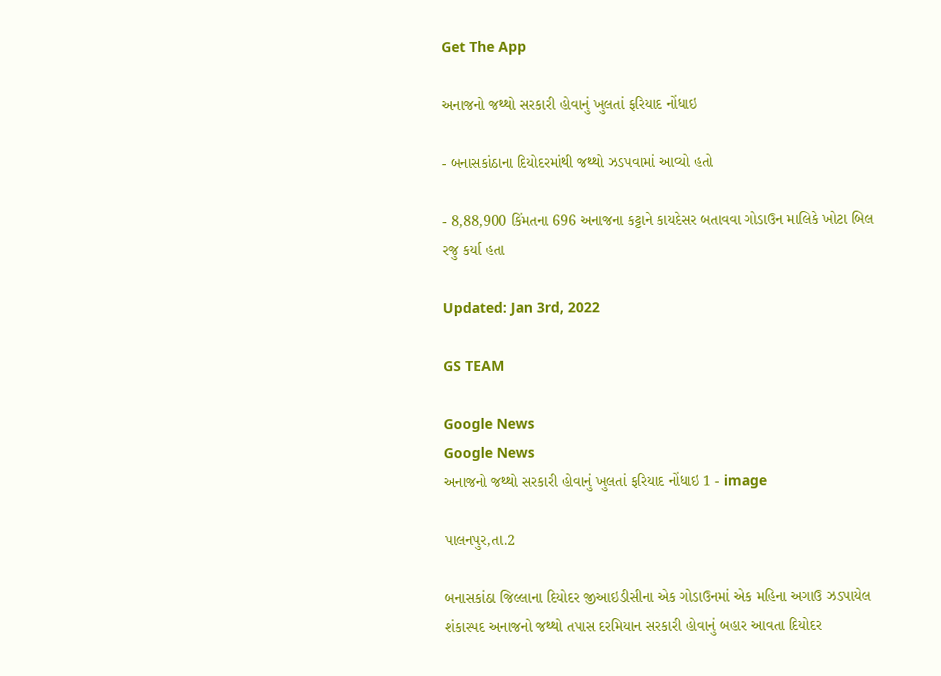Get The App

અનાજનો જથ્થો સરકારી હોવાનું ખુલતાં ફરિયાદ નોંધાઇ

- બનાસકાંઠાના દિયોદરમાંથી જથ્થો ઝડપવામાં આવ્યો હતો

- 8,88,900 કિંમતના 696 અનાજના કટ્ટાને કાયદેસર બતાવવા ગોડાઉન માલિકે ખોટા બિલ રજુ કર્યા હતા

Updated: Jan 3rd, 2022

GS TEAM

Google News
Google News
અનાજનો જથ્થો સરકારી હોવાનું ખુલતાં ફરિયાદ નોંધાઇ 1 - image

પાલનપુર,તા.2

બનાસકાંઠા જિલ્લાના દિયોદર જીઆઇડીસીના એક ગોડાઉનમાં એક મહિના અગાઉ ઝડપાયેલ શંકાસ્પદ અનાજનો જથ્થો તપાસ દરમિયાન સરકારી હોવાનું બહાર આવતા દિયોદર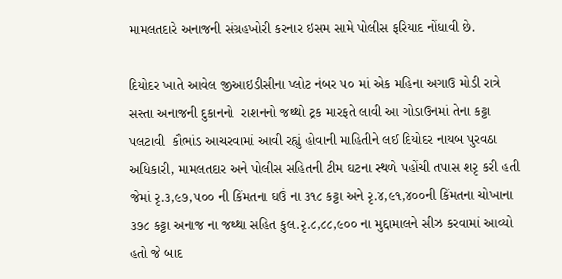મામલતદારે અનાજની સંગ્રહખોરી કરનાર ઇસમ સામે પોલીસ ફરિયાદ નોંધાવી છે.

દિયોદર ખાતે આવેલ જીઆઇડીસીના પ્લોટ નંબર ૫૦ માં એક મહિના અગાઉ મોડી રાત્રે સસ્તા અનાજની દુકાનનો  રાશનનો જથ્થો ટ્રક મારફતે લાવી આ ગોડાઉનમાં તેના કટ્ટા પલટાવી  કૌભાંડ આચરવામાં આવી રહ્યું હોવાની માહિતીને લઈ દિયોદર નાયબ પુરવઠા અધિકારી, મામલતદાર અને પોલીસ સહિતની ટીમ ઘટના સ્થળે પહોંચી તપાસ શરૃ કરી હતી જેમાં રૃ.૩,૯૭,૫૦૦ ની કિંમતના ઘઉં ના ૩૧૮ કટ્ટા અને રૃ.૪,૯૧,૪૦૦ની કિંમતના ચોખાના ૩૭૮ કટ્ટા અનાજ ના જથ્થા સહિત કુલ.રૃ.૮,૮૮,૯૦૦ ના મુદ્દામાલને સીઝ કરવામાં આવ્યો હતો જે બાદ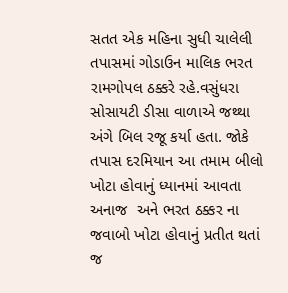સતત એક મહિના સુધી ચાલેલી તપાસમાં ગોડાઉન માલિક ભરત રામગોપલ ઠક્કરે રહે.વસુંધરા સોસાયટી ડીસા વાળાએ જથ્થા અંગે બિલ રજૂ કર્યા હતા. જોકે તપાસ દરમિયાન આ તમામ બીલો ખોટા હોવાનું ધ્યાનમાં આવતા અનાજ  અને ભરત ઠક્કર ના જવાબો ખોટા હોવાનું પ્રતીત થતાં જ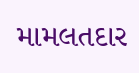મામલતદાર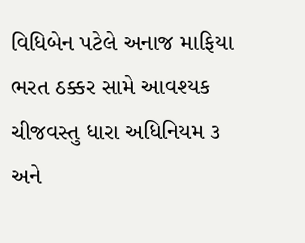વિધિબેન પટેલે અનાજ માફિયા ભરત ઠક્કર સામે આવશ્યક ચીજવસ્તુ ધારા અધિનિયમ ૩ અને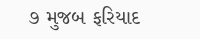૭ મુજબ ફરિયાદ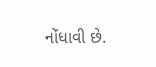નોંધાવી છે.